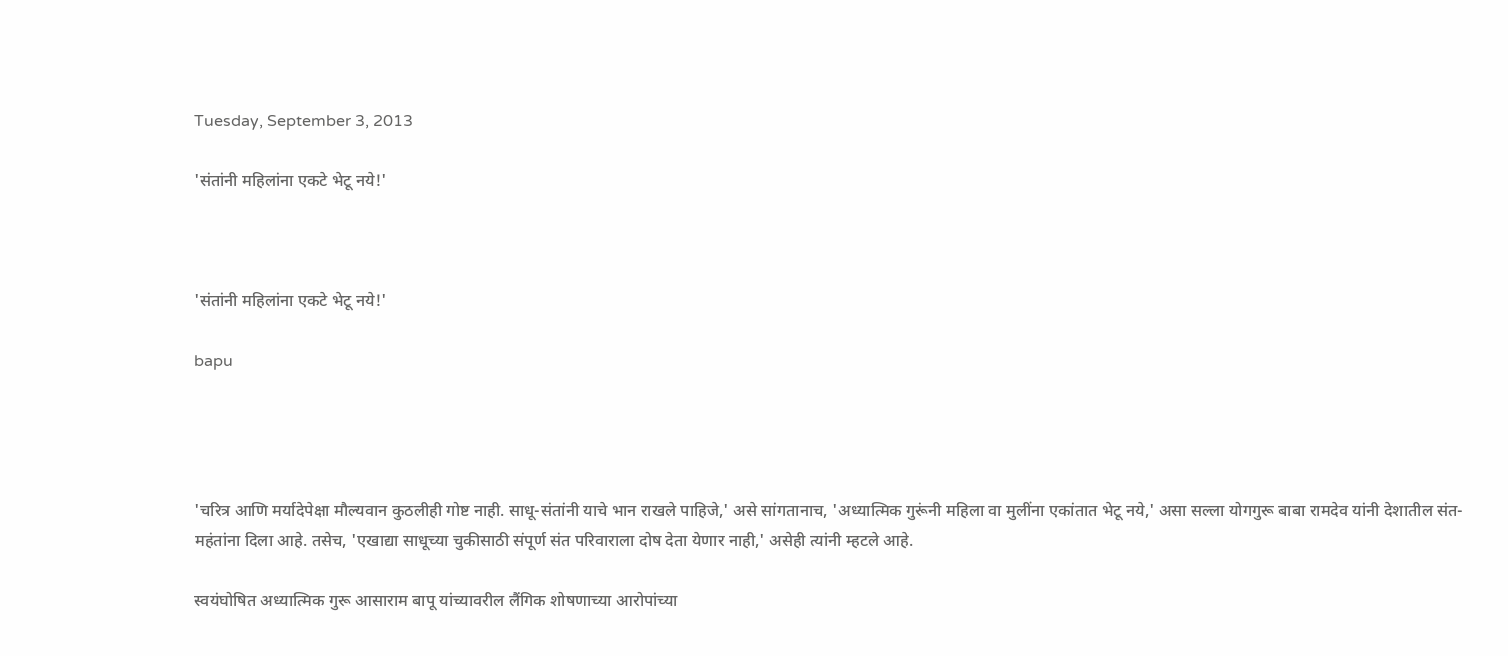Tuesday, September 3, 2013

'संतांनी महिलांना एकटे भेटू नये!'



'संतांनी महिलांना एकटे भेटू नये!'

bapu




'चरित्र आणि मर्यादेपेक्षा मौल्यवान कुठलीही गोष्ट नाही. साधू-संतांनी याचे भान राखले पाहिजे,' असे सांगतानाच, 'अध्यात्मिक गुरूंनी महिला वा मुलींना एकांतात भेटू नये,' असा सल्ला योगगुरू बाबा रामदेव यांनी देशातील संत-महंतांना दिला आहे. तसेच, 'एखाद्या साधूच्या चुकीसाठी संपूर्ण संत परिवाराला दोष देता येणार नाही,' असेही त्यांनी म्हटले आहे.

स्वयंघोषित अध्यात्मिक गुरू आसाराम बापू यांच्यावरील लैंगिक शोषणाच्या आरोपांच्या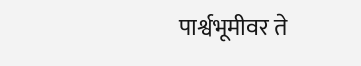पार्श्वभूमीवर ते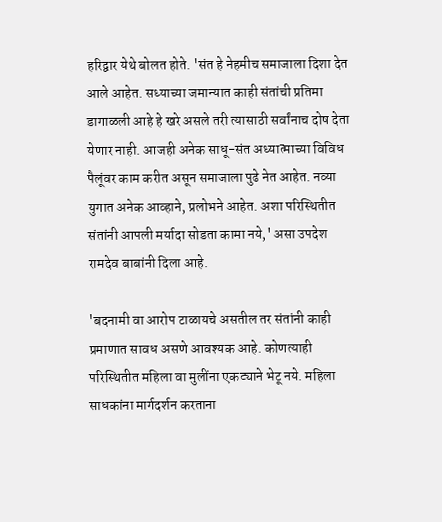हरिद्वार येथे बोलत होते. 'संत हे नेहमीच समाजाला दिशा देत आले आहेत. सध्याच्या जमान्यात काही संतांची प्रतिमा डागाळली आहे हे खरे असले तरी त्यासाठी सर्वांनाच दोष देता येणार नाही. आजही अनेक साधू-संत अध्यात्माच्या विविध पैलूंवर काम करीत असून समाजाला पुढे नेत आहेत. नव्या युगात अनेक आव्हाने, प्रलोभने आहेत. अशा परिस्थितीत संतांनी आपली मर्यादा सोडता कामा नये,' असा उपदेश रामदेव बाबांनी दिला आहे.

'बदनामी वा आरोप टाळायचे असतील तर संतांनी काही प्रमाणात सावध असणे आवश्यक आहे. कोणत्याही परिस्थितीत महिला वा मुलींना एकट्याने भेटू नये. महिला साधकांना मार्गदर्शन करताना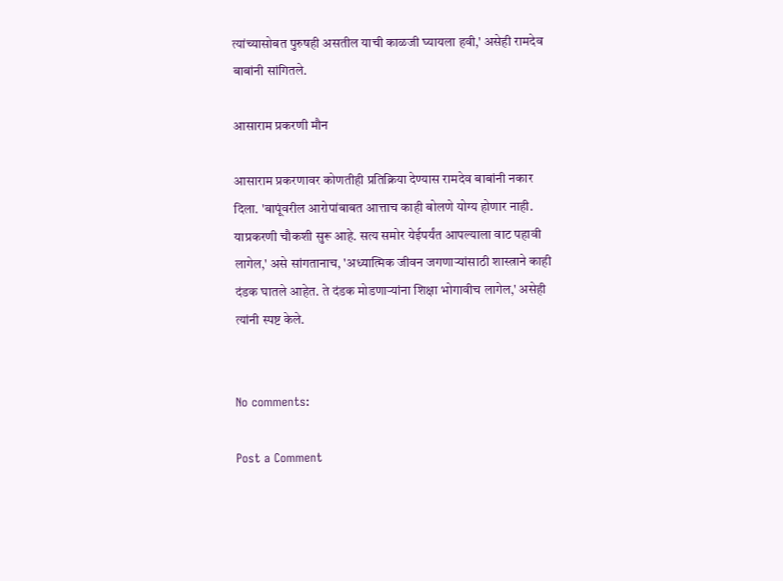त्यांच्यासोबत पुरुषही असतील याची काळजी घ्यायला हवी,' असेही रामदेव बाबांनी सांगितले.

आसाराम प्रकरणी मौन

आसाराम प्रकरणावर कोणतीही प्रतिक्रिया देण्यास रामदेव बाबांनी नकार दिला. 'बापूंवरील आरोपांबाबत आत्ताच काही बोलणे योग्य होणार नाही. याप्रकरणी चौकशी सुरू आहे. सत्य समोर येईपर्यंत आपल्याला वाट पहावी लागेल,' असे सांगतानाच, 'अध्यात्मिक जीवन जगणाऱ्यांसाठी शास्त्राने काही दंडक घातले आहेत. ते दंडक मोडणाऱ्यांना शिक्षा भोगावीच लागेल,' असेही त्यांनी स्पष्ट केले.


No comments:

Post a Comment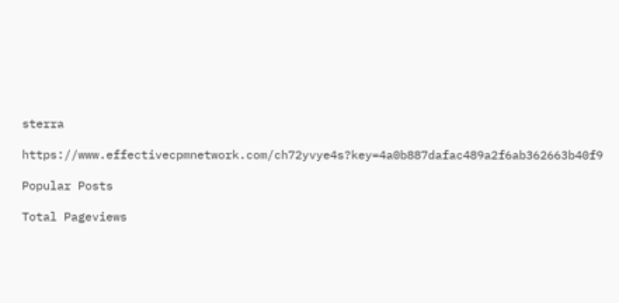sterra

https://www.effectivecpmnetwork.com/ch72yvye4s?key=4a0b887dafac489a2f6ab362663b40f9

Popular Posts

Total Pageviews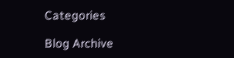Categories

Blog Archive